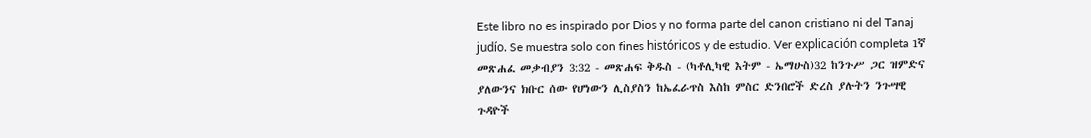Este libro no es inspirado por Dios y no forma parte del canon cristiano ni del Tanaj judío. Se muestra solo con fines históricos y de estudio. Ver explicación completa 1ኛ መጽሐፈ መቃብያን 3:32 - መጽሐፍ ቅዱስ - (ካቶሊካዊ እትም - ኤማሁስ)32 ከንጉሥ ጋር ዝምድና ያለውንና ክቡር ሰው የሆነውን ሊስያስን ከኤፈራጥስ እስከ ምስር ድንበሮች ድረስ ያሉትን ንጉሣዊ ጉዳዮች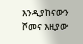እንዲያከናውን ሾመና እዚያው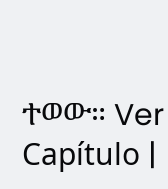ተወው። Ver Capítulo |